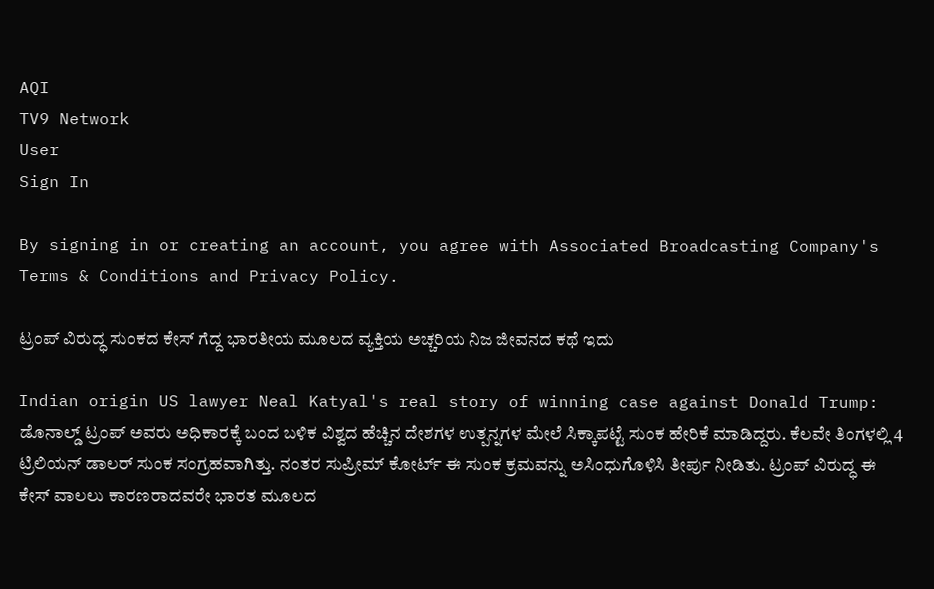AQI
TV9 Network
User
Sign In

By signing in or creating an account, you agree with Associated Broadcasting Company's Terms & Conditions and Privacy Policy.

ಟ್ರಂಪ್ ವಿರುದ್ಧ ಸುಂಕದ ಕೇಸ್ ಗೆದ್ದ ಭಾರತೀಯ ಮೂಲದ ವ್ಯಕ್ತಿಯ ಅಚ್ಚರಿಯ ನಿಜ ಜೀವನದ ಕಥೆ ಇದು

Indian origin US lawyer Neal Katyal's real story of winning case against Donald Trump: ಡೊನಾಲ್ಡ್ ಟ್ರಂಪ್ ಅವರು ಅಧಿಕಾರಕ್ಕೆ ಬಂದ ಬಳಿಕ ವಿಶ್ವದ ಹೆಚ್ಚಿನ ದೇಶಗಳ ಉತ್ಪನ್ನಗಳ ಮೇಲೆ ಸಿಕ್ಕಾಪಟ್ಟೆ ಸುಂಕ ಹೇರಿಕೆ ಮಾಡಿದ್ದರು. ಕೆಲವೇ ತಿಂಗಳಲ್ಲಿ 4 ಟ್ರಿಲಿಯನ್ ಡಾಲರ್ ಸುಂಕ ಸಂಗ್ರಹವಾಗಿತ್ತು. ನಂತರ ಸುಪ್ರೀಮ್ ಕೋರ್ಟ್ ಈ ಸುಂಕ ಕ್ರಮವನ್ನು ಅಸಿಂಧುಗೊಳಿಸಿ ತೀರ್ಪು ನೀಡಿತು. ಟ್ರಂಪ್ ವಿರುದ್ಧ ಈ ಕೇಸ್ ವಾಲಲು ಕಾರಣರಾದವರೇ ಭಾರತ ಮೂಲದ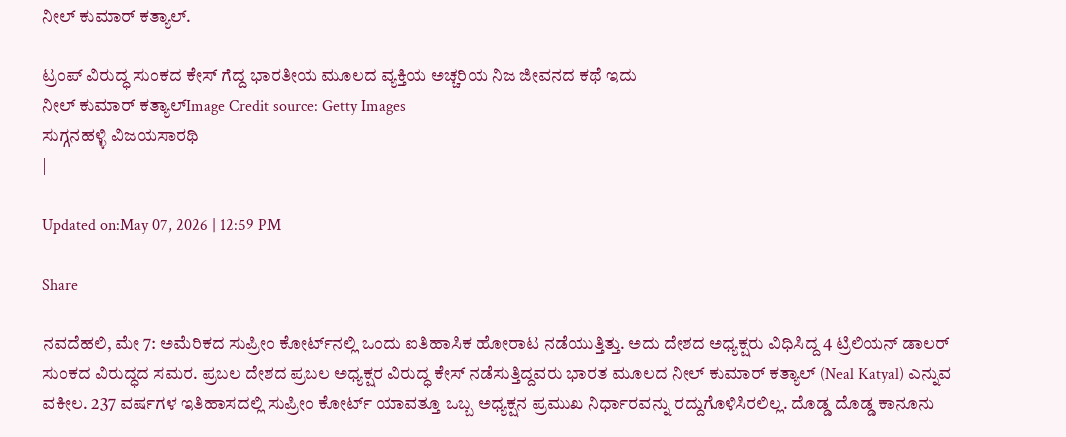ನೀಲ್ ಕುಮಾರ್ ಕತ್ಯಾಲ್.

ಟ್ರಂಪ್ ವಿರುದ್ಧ ಸುಂಕದ ಕೇಸ್ ಗೆದ್ದ ಭಾರತೀಯ ಮೂಲದ ವ್ಯಕ್ತಿಯ ಅಚ್ಚರಿಯ ನಿಜ ಜೀವನದ ಕಥೆ ಇದು
ನೀಲ್ ಕುಮಾರ್ ಕತ್ಯಾಲ್Image Credit source: Getty Images
ಸುಗ್ಗನಹಳ್ಳಿ ವಿಜಯಸಾರಥಿ
|

Updated on:May 07, 2026 | 12:59 PM

Share

ನವದೆಹಲಿ, ಮೇ 7: ಅಮೆರಿಕದ ಸುಪ್ರೀಂ ಕೋರ್ಟ್‌ನಲ್ಲಿ ಒಂದು ಐತಿಹಾಸಿಕ ಹೋರಾಟ ನಡೆಯುತ್ತಿತ್ತು. ಅದು ದೇಶದ ಅಧ್ಯಕ್ಷರು ವಿಧಿಸಿದ್ದ 4 ಟ್ರಿಲಿಯನ್ ಡಾಲರ್ ಸುಂಕದ ವಿರುದ್ಧದ ಸಮರ. ಪ್ರಬಲ ದೇಶದ ಪ್ರಬಲ ಅಧ್ಯಕ್ಷರ ವಿರುದ್ಧ ಕೇಸ್ ನಡೆಸುತ್ತಿದ್ದವರು ಭಾರತ ಮೂಲದ ನೀಲ್ ಕುಮಾರ್ ಕತ್ಯಾಲ್ (Neal Katyal) ಎನ್ನುವ ವಕೀಲ. 237 ವರ್ಷಗಳ ಇತಿಹಾಸದಲ್ಲಿ ಸುಪ್ರೀಂ ಕೋರ್ಟ್ ಯಾವತ್ತೂ ಒಬ್ಬ ಅಧ್ಯಕ್ಷನ ಪ್ರಮುಖ ನಿರ್ಧಾರವನ್ನು ರದ್ದುಗೊಳಿಸಿರಲಿಲ್ಲ. ದೊಡ್ಡ ದೊಡ್ಡ ಕಾನೂನು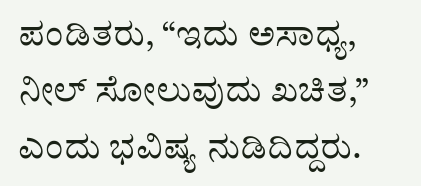ಪಂಡಿತರು, “ಇದು ಅಸಾಧ್ಯ, ನೀಲ್ ಸೋಲುವುದು ಖಚಿತ,” ಎಂದು ಭವಿಷ್ಯ ನುಡಿದಿದ್ದರು.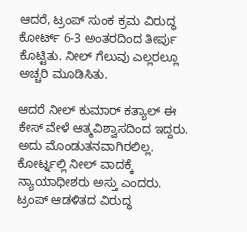ಆದರೆ, ಟ್ರಂಪ್ ಸುಂಕ ಕ್ರಮ ವಿರುದ್ಧ ಕೋರ್ಟ್ 6-3 ಅಂತರದಿಂದ ತೀರ್ಪು ಕೊಟ್ಟಿತು. ನೀಲ್ ಗೆಲುವು ಎಲ್ಲರಲ್ಲೂ ಅಚ್ಚರಿ ಮೂಡಿಸಿತು.

ಆದರೆ ನೀಲ್ ಕುಮಾರ್ ಕತ್ಯಾಲ್ ಈ ಕೇಸ್ ವೇಳೆ ಆತ್ಮವಿಶ್ವಾಸದಿಂದ ಇದ್ದರು. ಅದು ಮೊಂಡುತನವಾಗಿರಲಿಲ್ಲ. ಕೋರ್ಟ್ನಲ್ಲಿ ನೀಲ್ ವಾದಕ್ಕೆ ನ್ಯಾಯಾಧೀಶರು ಅಸ್ತು ಎಂದರು. ಟ್ರಂಪ್ ಆಡಳಿತದ ವಿರುದ್ಧ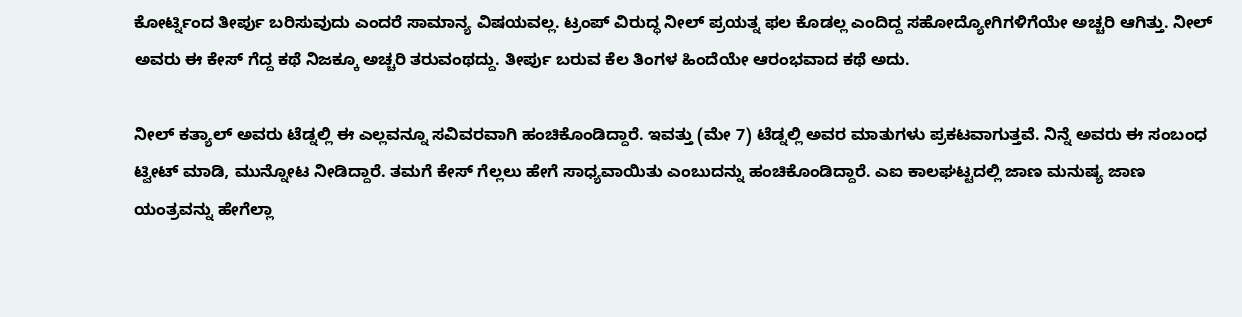ಕೋರ್ಟ್ನಿಂದ ತೀರ್ಪು ಬರಿಸುವುದು ಎಂದರೆ ಸಾಮಾನ್ಯ ವಿಷಯವಲ್ಲ. ಟ್ರಂಪ್ ವಿರುದ್ಧ ನೀಲ್ ಪ್ರಯತ್ನ ಫಲ ಕೊಡಲ್ಲ ಎಂದಿದ್ದ ಸಹೋದ್ಯೋಗಿಗಳಿಗೆಯೇ ಅಚ್ಚರಿ ಆಗಿತ್ತು. ನೀಲ್ ಅವರು ಈ ಕೇಸ್ ಗೆದ್ದ ಕಥೆ ನಿಜಕ್ಕೂ ಅಚ್ಚರಿ ತರುವಂಥದ್ದು. ತೀರ್ಪು ಬರುವ ಕೆಲ ತಿಂಗಳ ಹಿಂದೆಯೇ ಆರಂಭವಾದ ಕಥೆ ಅದು.

ನೀಲ್ ಕತ್ಯಾಲ್ ಅವರು ಟೆಡ್ನಲ್ಲಿ ಈ ಎಲ್ಲವನ್ನೂ ಸವಿವರವಾಗಿ ಹಂಚಿಕೊಂಡಿದ್ದಾರೆ. ಇವತ್ತು (ಮೇ 7) ಟೆಡ್ನಲ್ಲಿ ಅವರ ಮಾತುಗಳು ಪ್ರಕಟವಾಗುತ್ತವೆ. ನಿನ್ನೆ ಅವರು ಈ ಸಂಬಂಧ ಟ್ವೀಟ್ ಮಾಡಿ, ಮುನ್ನೋಟ ನೀಡಿದ್ದಾರೆ. ತಮಗೆ ಕೇಸ್ ಗೆಲ್ಲಲು ಹೇಗೆ ಸಾಧ್ಯವಾಯಿತು ಎಂಬುದನ್ನು ಹಂಚಿಕೊಂಡಿದ್ದಾರೆ. ಎಐ ಕಾಲಘಟ್ಟದಲ್ಲಿ ಜಾಣ ಮನುಷ್ಯ ಜಾಣ ಯಂತ್ರವನ್ನು ಹೇಗೆಲ್ಲಾ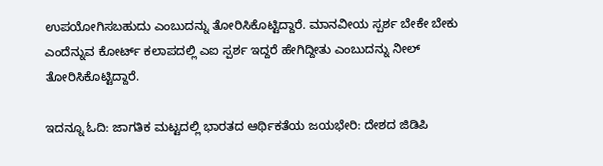ಉಪಯೋಗಿಸಬಹುದು ಎಂಬುದನ್ನು ತೋರಿಸಿಕೊಟ್ಟಿದ್ದಾರೆ. ಮಾನವೀಯ ಸ್ಪರ್ಶ ಬೇಕೇ ಬೇಕು ಎಂದೆನ್ನುವ ಕೋರ್ಟ್ ಕಲಾಪದಲ್ಲಿ ಎಐ ಸ್ಪರ್ಶ ಇದ್ದರೆ ಹೇಗಿದ್ದೀತು ಎಂಬುದನ್ನು ನೀಲ್ ತೋರಿಸಿಕೊಟ್ಟಿದ್ದಾರೆ.

ಇದನ್ನೂ ಓದಿ: ಜಾಗತಿಕ ಮಟ್ಟದಲ್ಲಿ ಭಾರತದ ಆರ್ಥಿಕತೆಯ ಜಯಭೇರಿ: ದೇಶದ ಜಿಡಿಪಿ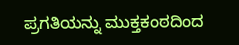ಪ್ರಗತಿಯನ್ನು ಮುಕ್ತಕಂಠದಿಂದ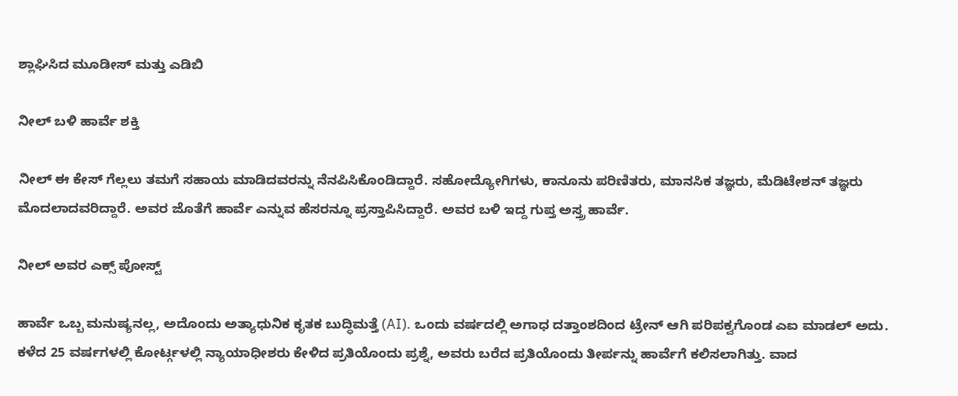ಶ್ಲಾಘಿಸಿದ ಮೂಡೀಸ್ ಮತ್ತು ಎಡಿಬಿ

ನೀಲ್ ಬಳಿ ಹಾರ್ವೆ ಶಕ್ತಿ

ನೀಲ್ ಈ ಕೇಸ್ ಗೆಲ್ಲಲು ತಮಗೆ ಸಹಾಯ ಮಾಡಿದವರನ್ನು ನೆನಪಿಸಿಕೊಂಡಿದ್ದಾರೆ. ಸಹೋದ್ಯೋಗಿಗಳು, ಕಾನೂನು ಪರಿಣಿತರು, ಮಾನಸಿಕ ತಜ್ಞರು, ಮೆಡಿಟೇಶನ್ ತಜ್ಞರು ಮೊದಲಾದವರಿದ್ದಾರೆ. ಅವರ ಜೊತೆಗೆ ಹಾರ್ವೆ ಎನ್ನುವ ಹೆಸರನ್ನೂ ಪ್ರಸ್ತಾಪಿಸಿದ್ದಾರೆ. ಅವರ ಬಳಿ ಇದ್ದ ಗುಪ್ತ ಅಸ್ತ್ರ ಹಾರ್ವೆ.

ನೀಲ್ ಅವರ ಎಕ್ಸ್ ಪೋಸ್ಟ್

ಹಾರ್ವೆ ಒಬ್ಬ ಮನುಷ್ಯನಲ್ಲ, ಅದೊಂದು ಅತ್ಯಾಧುನಿಕ ಕೃತಕ ಬುದ್ಧಿಮತ್ತೆ (AI). ಒಂದು ವರ್ಷದಲ್ಲಿ ಅಗಾಧ ದತ್ತಾಂಶದಿಂದ ಟ್ರೇನ್ ಆಗಿ ಪರಿಪಕ್ವಗೊಂಡ ಎಐ ಮಾಡಲ್ ಅದು. ಕಳೆದ 25 ವರ್ಷಗಳಲ್ಲಿ ಕೋರ್ಟ್ಗಳಲ್ಲಿ ನ್ಯಾಯಾಧೀಶರು ಕೇಳಿದ ಪ್ರತಿಯೊಂದು ಪ್ರಶ್ನೆ, ಅವರು ಬರೆದ ಪ್ರತಿಯೊಂದು ತೀರ್ಪನ್ನು ಹಾರ್ವೆಗೆ ಕಲಿಸಲಾಗಿತ್ತು. ವಾದ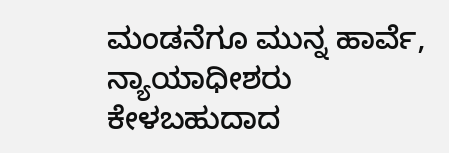ಮಂಡನೆಗೂ ಮುನ್ನ ಹಾರ್ವೆ, ನ್ಯಾಯಾಧೀಶರು ಕೇಳಬಹುದಾದ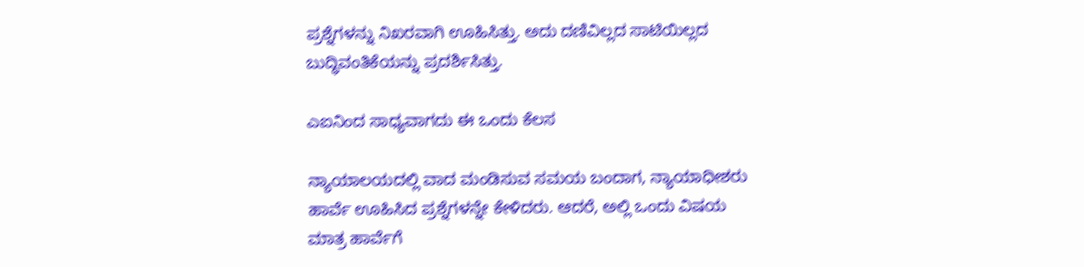ಪ್ರಶ್ನೆಗಳನ್ನು ನಿಖರವಾಗಿ ಊಹಿಸಿತ್ತು. ಅದು ದಣಿವಿಲ್ಲದ ಸಾಟಿಯಿಲ್ಲದ ಬುದ್ಧಿವಂತಿಕೆಯನ್ನು ಪ್ರದರ್ಶಿಸಿತ್ತು.

ಎಐನಿಂದ ಸಾಧ್ಯವಾಗದು ಈ ಒಂದು ಕೆಲಸ

ನ್ಯಾಯಾಲಯದಲ್ಲಿ ವಾದ ಮಂಡಿಸುವ ಸಮಯ ಬಂದಾಗ, ನ್ಯಾಯಾಧೀಶರು ಹಾರ್ವೆ ಊಹಿಸಿದ ಪ್ರಶ್ನೆಗಳನ್ನೇ ಕೇಳಿದರು. ಆದರೆ, ಅಲ್ಲಿ ಒಂದು ವಿಷಯ ಮಾತ್ರ ಹಾರ್ವೆಗೆ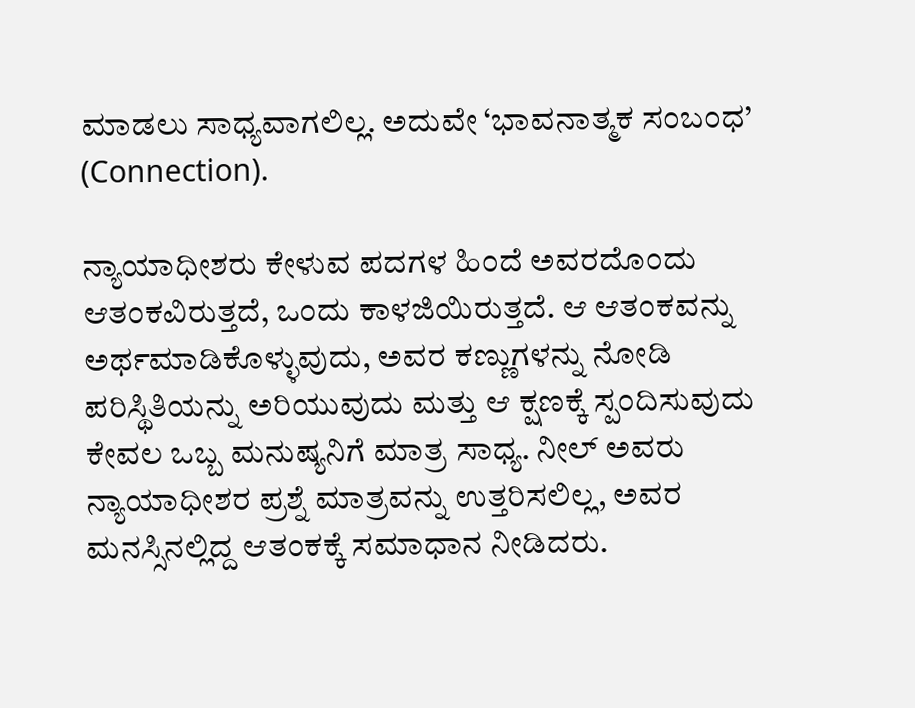ಮಾಡಲು ಸಾಧ್ಯವಾಗಲಿಲ್ಲ. ಅದುವೇ ‘ಭಾವನಾತ್ಮಕ ಸಂಬಂಧ’ (Connection).

ನ್ಯಾಯಾಧೀಶರು ಕೇಳುವ ಪದಗಳ ಹಿಂದೆ ಅವರದೊಂದು ಆತಂಕವಿರುತ್ತದೆ, ಒಂದು ಕಾಳಜಿಯಿರುತ್ತದೆ. ಆ ಆತಂಕವನ್ನು ಅರ್ಥಮಾಡಿಕೊಳ್ಳುವುದು, ಅವರ ಕಣ್ಣುಗಳನ್ನು ನೋಡಿ ಪರಿಸ್ಥಿತಿಯನ್ನು ಅರಿಯುವುದು ಮತ್ತು ಆ ಕ್ಷಣಕ್ಕೆ ಸ್ಪಂದಿಸುವುದು ಕೇವಲ ಒಬ್ಬ ಮನುಷ್ಯನಿಗೆ ಮಾತ್ರ ಸಾಧ್ಯ. ನೀಲ್ ಅವರು ನ್ಯಾಯಾಧೀಶರ ಪ್ರಶ್ನೆ ಮಾತ್ರವನ್ನು ಉತ್ತರಿಸಲಿಲ್ಲ, ಅವರ ಮನಸ್ಸಿನಲ್ಲಿದ್ದ ಆತಂಕಕ್ಕೆ ಸಮಾಧಾನ ನೀಡಿದರು.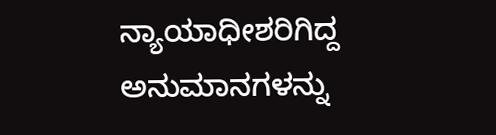ನ್ಯಾಯಾಧೀಶರಿಗಿದ್ದ ಅನುಮಾನಗಳನ್ನು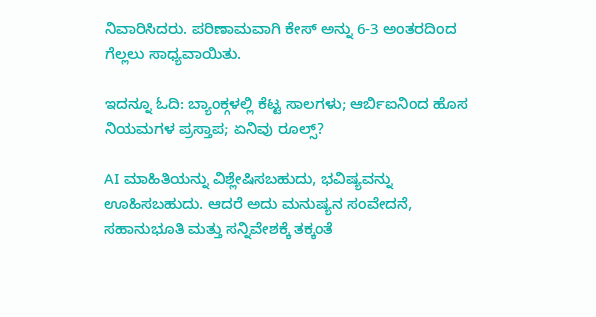ನಿವಾರಿಸಿದರು. ಪರಿಣಾಮವಾಗಿ ಕೇಸ್ ಅನ್ನು 6-3 ಅಂತರದಿಂದ ಗೆಲ್ಲಲು ಸಾಧ್ಯವಾಯಿತು.

ಇದನ್ನೂ ಓದಿ: ಬ್ಯಾಂಕ್ಗಳಲ್ಲಿ ಕೆಟ್ಟ ಸಾಲಗಳು; ಆರ್ಬಿಐನಿಂದ ಹೊಸ ನಿಯಮಗಳ ಪ್ರಸ್ತಾಪ; ಏನಿವು ರೂಲ್ಸ್?

AI ಮಾಹಿತಿಯನ್ನು ವಿಶ್ಲೇಷಿಸಬಹುದು, ಭವಿಷ್ಯವನ್ನು ಊಹಿಸಬಹುದು. ಆದರೆ ಅದು ಮನುಷ್ಯನ ಸಂವೇದನೆ, ಸಹಾನುಭೂತಿ ಮತ್ತು ಸನ್ನಿವೇಶಕ್ಕೆ ತಕ್ಕಂತೆ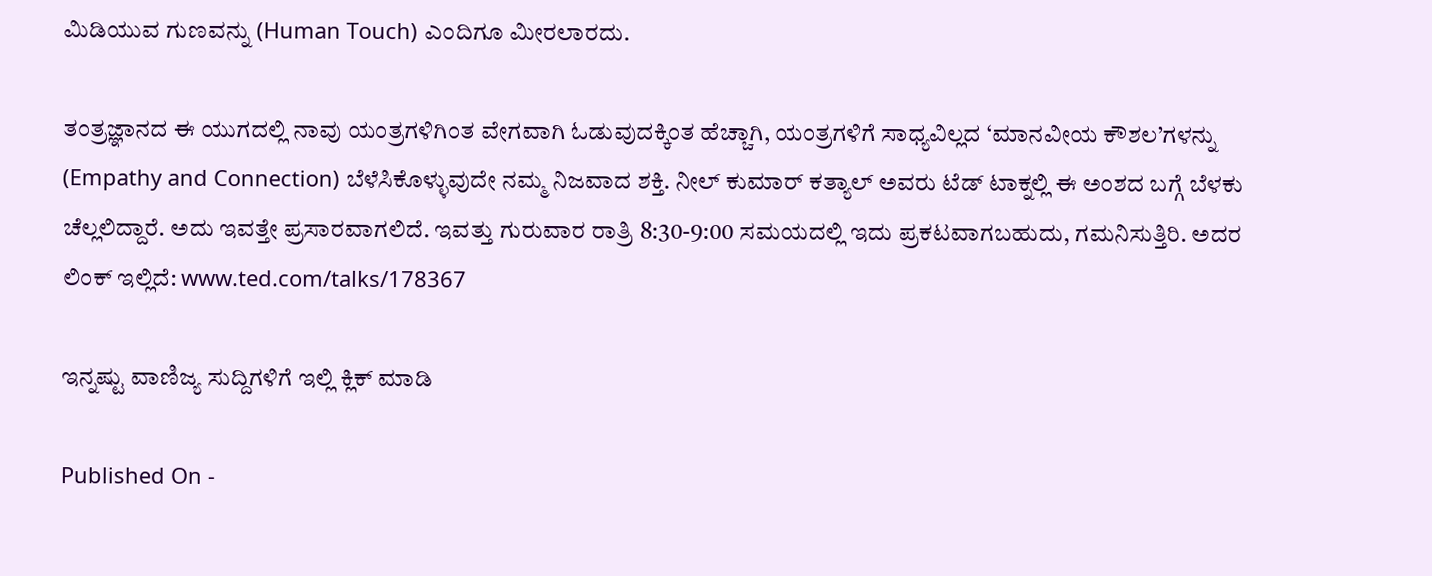ಮಿಡಿಯುವ ಗುಣವನ್ನು (Human Touch) ಎಂದಿಗೂ ಮೀರಲಾರದು.

ತಂತ್ರಜ್ಞಾನದ ಈ ಯುಗದಲ್ಲಿ ನಾವು ಯಂತ್ರಗಳಿಗಿಂತ ವೇಗವಾಗಿ ಓಡುವುದಕ್ಕಿಂತ ಹೆಚ್ಚಾಗಿ, ಯಂತ್ರಗಳಿಗೆ ಸಾಧ್ಯವಿಲ್ಲದ ‘ಮಾನವೀಯ ಕೌಶಲ’ಗಳನ್ನು (Empathy and Connection) ಬೆಳೆಸಿಕೊಳ್ಳುವುದೇ ನಮ್ಮ ನಿಜವಾದ ಶಕ್ತಿ. ನೀಲ್ ಕುಮಾರ್ ಕತ್ಯಾಲ್ ಅವರು ಟೆಡ್ ಟಾಕ್ನಲ್ಲಿ ಈ ಅಂಶದ ಬಗ್ಗೆ ಬೆಳಕು ಚೆಲ್ಲಲಿದ್ದಾರೆ. ಅದು ಇವತ್ತೇ ಪ್ರಸಾರವಾಗಲಿದೆ. ಇವತ್ತು ಗುರುವಾರ ರಾತ್ರಿ 8:30-9:00 ಸಮಯದಲ್ಲಿ ಇದು ಪ್ರಕಟವಾಗಬಹುದು, ಗಮನಿಸುತ್ತಿರಿ. ಅದರ ಲಿಂಕ್ ಇಲ್ಲಿದೆ: www.ted.com/talks/178367

ಇನ್ನಷ್ಟು ವಾಣಿಜ್ಯ ಸುದ್ದಿಗಳಿಗೆ ಇಲ್ಲಿ ಕ್ಲಿಕ್ ಮಾಡಿ

Published On -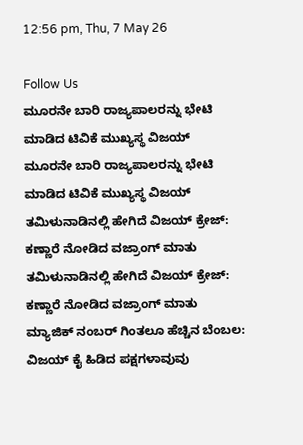12:56 pm, Thu, 7 May 26

Follow Us
ಮೂರನೇ ಬಾರಿ ರಾಜ್ಯಪಾಲರನ್ನು ಭೇಟಿ ಮಾಡಿದ ಟಿವಿಕೆ ಮುಖ್ಯಸ್ಥ ವಿಜಯ್
ಮೂರನೇ ಬಾರಿ ರಾಜ್ಯಪಾಲರನ್ನು ಭೇಟಿ ಮಾಡಿದ ಟಿವಿಕೆ ಮುಖ್ಯಸ್ಥ ವಿಜಯ್
ತಮಿಳುನಾಡಿನಲ್ಲಿ ಹೇಗಿದೆ ವಿಜಯ್ ಕ್ರೇಜ್: ಕಣ್ಣಾರೆ ನೋಡಿದ ವಜ್ರಾಂಗ್ ಮಾತು
ತಮಿಳುನಾಡಿನಲ್ಲಿ ಹೇಗಿದೆ ವಿಜಯ್ ಕ್ರೇಜ್: ಕಣ್ಣಾರೆ ನೋಡಿದ ವಜ್ರಾಂಗ್ ಮಾತು
ಮ್ಯಾಜಿಕ್ ನಂಬರ್ ಗಿಂತಲೂ ಹೆಚ್ಚಿನ ಬೆಂಬಲ: ವಿಜಯ್ ಕೈ ಹಿಡಿದ ಪಕ್ಷಗಳಾವುವು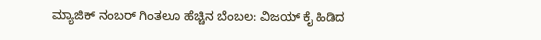ಮ್ಯಾಜಿಕ್ ನಂಬರ್ ಗಿಂತಲೂ ಹೆಚ್ಚಿನ ಬೆಂಬಲ: ವಿಜಯ್ ಕೈ ಹಿಡಿದ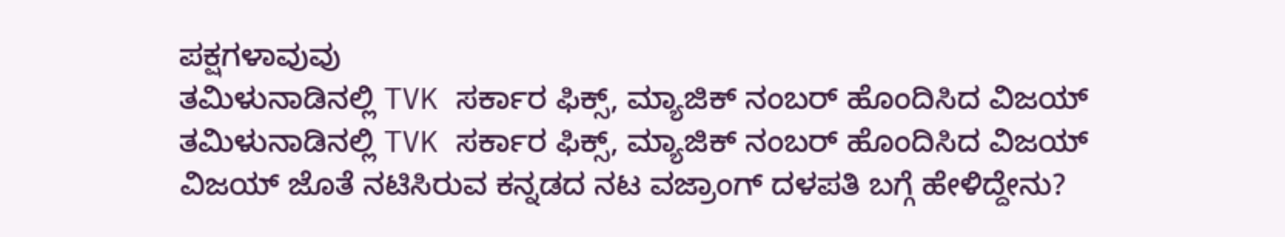ಪಕ್ಷಗಳಾವುವು
ತಮಿಳುನಾಡಿನಲ್ಲಿ TVK ಸರ್ಕಾರ ಫಿಕ್ಸ್‌, ಮ್ಯಾಜಿಕ್ ನಂಬರ್ ಹೊಂದಿಸಿದ ವಿಜಯ್
ತಮಿಳುನಾಡಿನಲ್ಲಿ TVK ಸರ್ಕಾರ ಫಿಕ್ಸ್‌, ಮ್ಯಾಜಿಕ್ ನಂಬರ್ ಹೊಂದಿಸಿದ ವಿಜಯ್
ವಿಜಯ್ ಜೊತೆ ನಟಿಸಿರುವ ಕನ್ನಡದ ನಟ ವಜ್ರಾಂಗ್ ದಳಪತಿ ಬಗ್ಗೆ ಹೇಳಿದ್ದೇನು?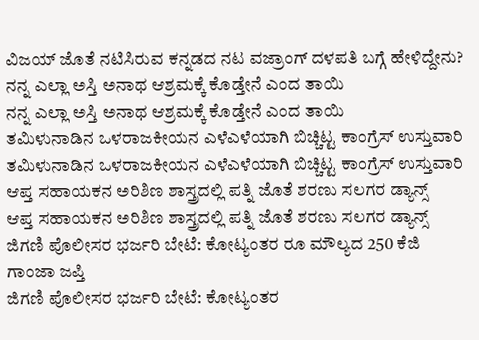ವಿಜಯ್ ಜೊತೆ ನಟಿಸಿರುವ ಕನ್ನಡದ ನಟ ವಜ್ರಾಂಗ್ ದಳಪತಿ ಬಗ್ಗೆ ಹೇಳಿದ್ದೇನು?
ನನ್ನ ಎಲ್ಲಾ ಅಸ್ತಿ ಅನಾಥ ಆಶ್ರಮಕ್ಕೆ ಕೊಡ್ತೇನೆ ಎಂದ ತಾಯಿ
ನನ್ನ ಎಲ್ಲಾ ಅಸ್ತಿ ಅನಾಥ ಆಶ್ರಮಕ್ಕೆ ಕೊಡ್ತೇನೆ ಎಂದ ತಾಯಿ
ತಮಿಳುನಾಡಿನ ಒಳರಾಜಕೀಯನ ಎಳೆಎಳೆಯಾಗಿ ಬಿಚ್ಚಿಟ್ಟ ಕಾಂಗ್ರೆಸ್ ಉಸ್ತುವಾರಿ
ತಮಿಳುನಾಡಿನ ಒಳರಾಜಕೀಯನ ಎಳೆಎಳೆಯಾಗಿ ಬಿಚ್ಚಿಟ್ಟ ಕಾಂಗ್ರೆಸ್ ಉಸ್ತುವಾರಿ
ಆಪ್ತ ಸಹಾಯಕನ ಅರಿಶಿಣ ಶಾಸ್ತ್ರದಲ್ಲಿ ಪತ್ನಿ ಜೊತೆ ಶರಣು ಸಲಗರ ಡ್ಯಾನ್ಸ್
ಆಪ್ತ ಸಹಾಯಕನ ಅರಿಶಿಣ ಶಾಸ್ತ್ರದಲ್ಲಿ ಪತ್ನಿ ಜೊತೆ ಶರಣು ಸಲಗರ ಡ್ಯಾನ್ಸ್
ಜಿಗಣಿ ಪೊಲೀಸರ ಭರ್ಜರಿ ಬೇಟೆ: ಕೋಟ್ಯಂತರ ರೂ ಮೌಲ್ಯದ 250 ಕೆಜಿ ಗಾಂಜಾ ಜಪ್ತಿ
ಜಿಗಣಿ ಪೊಲೀಸರ ಭರ್ಜರಿ ಬೇಟೆ: ಕೋಟ್ಯಂತರ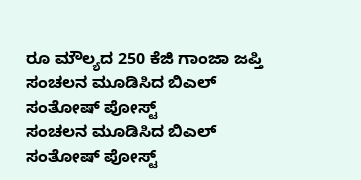ರೂ ಮೌಲ್ಯದ 250 ಕೆಜಿ ಗಾಂಜಾ ಜಪ್ತಿ
ಸಂಚಲನ ಮೂಡಿಸಿದ ಬಿಎಲ್ ಸಂತೋಷ್ ಪೋಸ್ಟ್
ಸಂಚಲನ ಮೂಡಿಸಿದ ಬಿಎಲ್ ಸಂತೋಷ್ ಪೋಸ್ಟ್